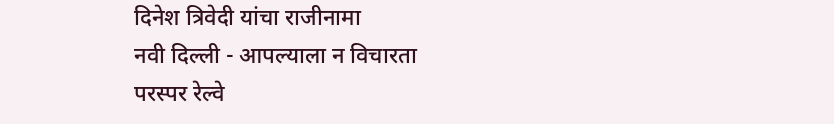दिनेश त्रिवेदी यांचा राजीनामा
नवी दिल्ली - आपल्याला न विचारता परस्पर रेल्वे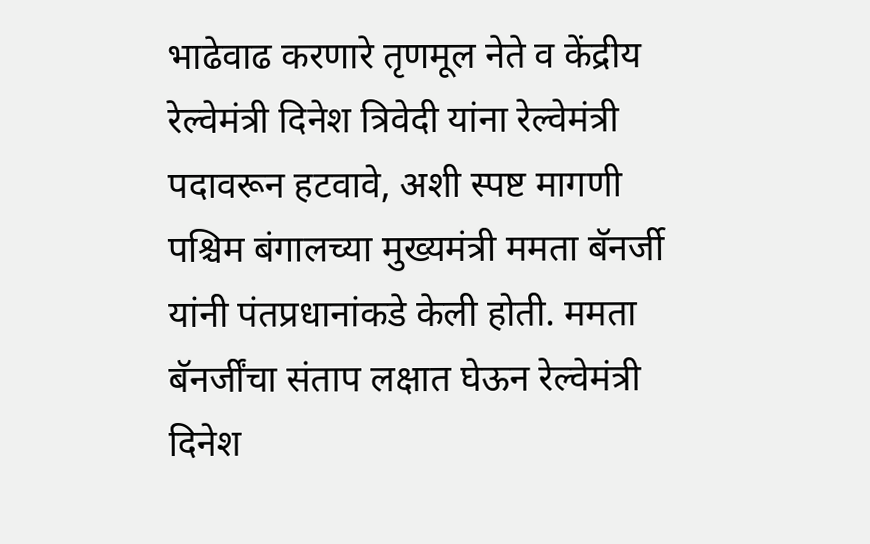भाढेवाढ करणारे तृणमूल नेते व केंद्रीय रेल्वेमंत्री दिनेश त्रिवेदी यांना रेल्वेमंत्री पदावरून हटवावे, अशी स्पष्ट मागणी पश्चिम बंगालच्या मुख्यमंत्री ममता बॅनर्जी यांनी पंतप्रधानांकडे केली होती. ममता बॅनर्जींचा संताप लक्षात घेऊन रेल्वेमंत्री दिनेश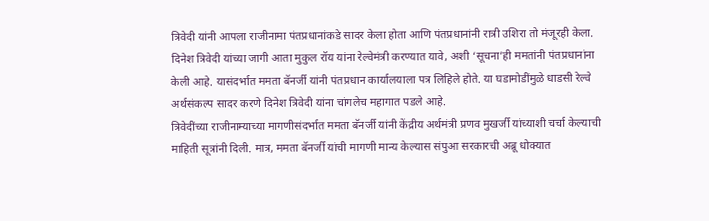त्रिवेदी यांनी आपला राजीनामा पंतप्रधानांकडे सादर केला होता आणि पंतप्रधानांनी रात्री उशिरा तो मंजूरही केला.
दिनेश त्रिवेदी यांच्या जागी आता मुकुल रॉय यांना रेल्वेमंत्री करण्यात यावे, अशी ‘सूचना’ही ममतांनी पंतप्रधानांना केली आहे. यासंदर्भात ममता बॅनर्जी यांनी पंतप्रधान कार्यालयाला पत्र लिहिले होते. या घडामोडींमुळे धाडसी रेल्वे अर्थसंकल्प सादर करणे दिनेश त्रिवेदी यांना चांगलेच महागात पडले आहे.
त्रिवेदींच्या राजीनाम्याच्या मागणीसंदर्भात ममता बॅनर्जी यांनी केंद्रीय अर्थमंत्री प्रणव मुखर्जी यांच्याशी चर्चा केल्याची माहिती सूत्रांनी दिली. मात्र, ममता बॅनर्जी यांची मागणी मान्य केल्यास संपुआ सरकारची अब्रू धोक्यात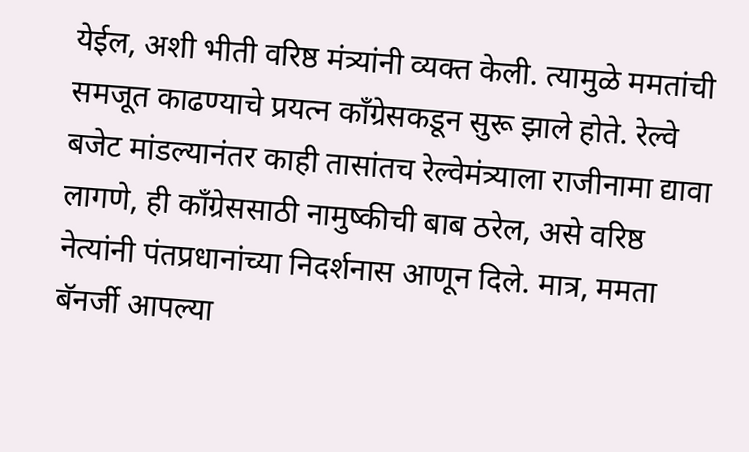येईल, अशी भीती वरिष्ठ मंत्र्यांनी व्यक्त केली. त्यामुळे ममतांची समजूत काढण्याचे प्रयत्न कॉंग्रेसकडून सुरू झाले होते. रेल्वे बजेट मांडल्यानंतर काही तासांतच रेल्वेमंत्र्याला राजीनामा द्यावा लागणे, ही कॉंग्रेससाठी नामुष्कीची बाब ठरेल, असे वरिष्ठ नेत्यांनी पंतप्रधानांच्या निदर्शनास आणून दिले. मात्र, ममता बॅनर्जी आपल्या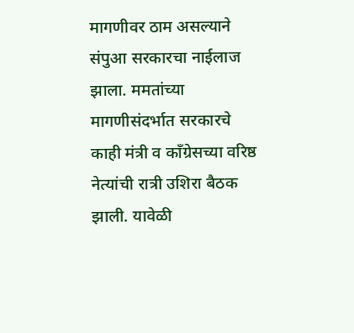मागणीवर ठाम असल्याने संपुआ सरकारचा नाईलाज झाला. ममतांच्या मागणीसंदर्भात सरकारचे काही मंत्री व कॉंग्रेसच्या वरिष्ठ नेत्यांची रात्री उशिरा बैठक झाली. यावेळी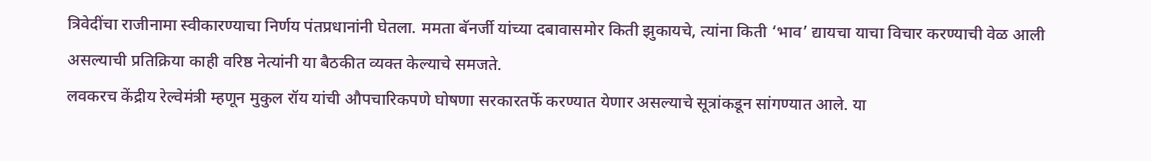त्रिवेदींचा राजीनामा स्वीकारण्याचा निर्णय पंतप्रधानांनी घेतला. ममता बॅनर्जी यांच्या दबावासमोर किती झुकायचे, त्यांना किती ‘भाव’ द्यायचा याचा विचार करण्याची वेळ आली असल्याची प्रतिक्रिया काही वरिष्ठ नेत्यांनी या बैठकीत व्यक्त केल्याचे समजते.
लवकरच केंद्रीय रेल्वेमंत्री म्हणून मुकुल रॉय यांची औपचारिकपणे घोषणा सरकारतर्फे करण्यात येणार असल्याचे सूत्रांकडून सांगण्यात आले. या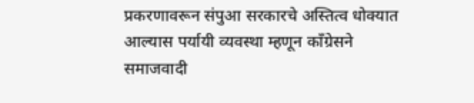प्रकरणावरून संपुआ सरकारचे अस्तित्व धोक्यात आल्यास पर्यायी व्यवस्था म्हणून कॉंग्रेसने समाजवादी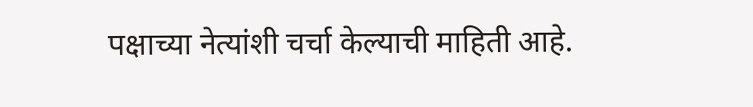पक्षाच्या नेत्यांशी चर्चा केल्याची माहिती आहे.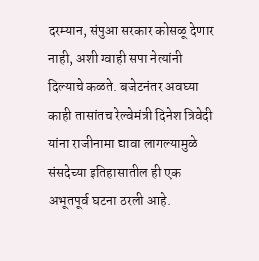दरम्यान, संपुआ सरकार कोसळू देणार नाही, अशी ग्वाही सपा नेत्यांनी दिल्याचे कळते. बजेटनंतर अवघ्या काही तासांतच रेल्वेमंत्री दिनेश त्रिवेदी यांना राजीनामा द्यावा लागल्यामुळे संसदेच्या इतिहासातील ही एक अभूतपूर्व घटना ठरली आहे.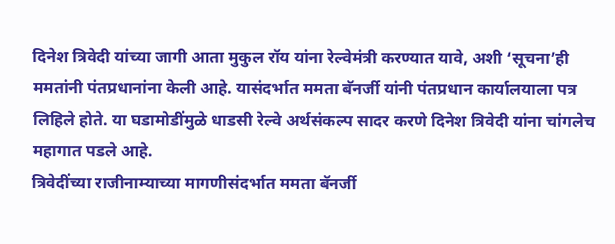दिनेश त्रिवेदी यांच्या जागी आता मुकुल रॉय यांना रेल्वेमंत्री करण्यात यावे, अशी ‘सूचना’ही ममतांनी पंतप्रधानांना केली आहे. यासंदर्भात ममता बॅनर्जी यांनी पंतप्रधान कार्यालयाला पत्र लिहिले होते. या घडामोडींमुळे धाडसी रेल्वे अर्थसंकल्प सादर करणे दिनेश त्रिवेदी यांना चांगलेच महागात पडले आहे.
त्रिवेदींच्या राजीनाम्याच्या मागणीसंदर्भात ममता बॅनर्जी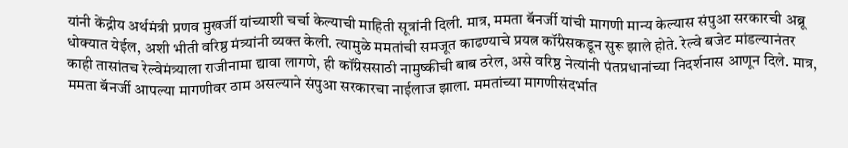यांनी केंद्रीय अर्थमंत्री प्रणव मुखर्जी यांच्याशी चर्चा केल्याची माहिती सूत्रांनी दिली. मात्र, ममता बॅनर्जी यांची मागणी मान्य केल्यास संपुआ सरकारची अब्रू धोक्यात येईल, अशी भीती वरिष्ठ मंत्र्यांनी व्यक्त केली. त्यामुळे ममतांची समजूत काढण्याचे प्रयत्न कॉंग्रेसकडून सुरू झाले होते. रेल्वे बजेट मांडल्यानंतर काही तासांतच रेल्वेमंत्र्याला राजीनामा द्यावा लागणे, ही कॉंग्रेससाठी नामुष्कीची बाब ठरेल, असे वरिष्ठ नेत्यांनी पंतप्रधानांच्या निदर्शनास आणून दिले. मात्र, ममता बॅनर्जी आपल्या मागणीवर ठाम असल्याने संपुआ सरकारचा नाईलाज झाला. ममतांच्या मागणीसंदर्भात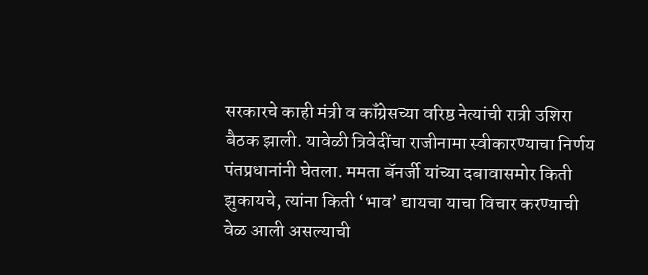सरकारचे काही मंत्री व कॉंग्रेसच्या वरिष्ठ नेत्यांची रात्री उशिरा बैठक झाली. यावेळी त्रिवेदींचा राजीनामा स्वीकारण्याचा निर्णय पंतप्रधानांनी घेतला. ममता बॅनर्जी यांच्या दबावासमोर किती झुकायचे, त्यांना किती ‘भाव’ द्यायचा याचा विचार करण्याची वेळ आली असल्याची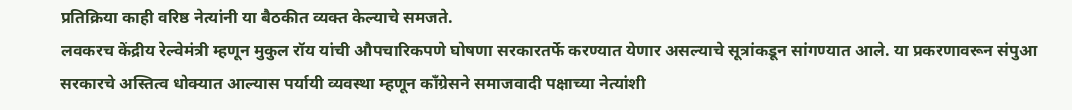प्रतिक्रिया काही वरिष्ठ नेत्यांनी या बैठकीत व्यक्त केल्याचे समजते.
लवकरच केंद्रीय रेल्वेमंत्री म्हणून मुकुल रॉय यांची औपचारिकपणे घोषणा सरकारतर्फे करण्यात येणार असल्याचे सूत्रांकडून सांगण्यात आले. या प्रकरणावरून संपुआ सरकारचे अस्तित्व धोक्यात आल्यास पर्यायी व्यवस्था म्हणून कॉंग्रेसने समाजवादी पक्षाच्या नेत्यांशी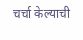चर्चा केल्याची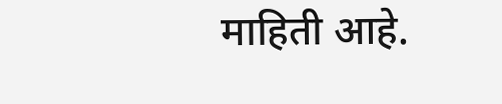माहिती आहे.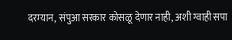दरम्यान, संपुआ सरकार कोसळू देणार नाही, अशी ग्वाही सपा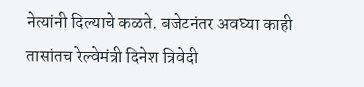नेत्यांनी दिल्याचे कळते. बजेटनंतर अवघ्या काही तासांतच रेल्वेमंत्री दिनेश त्रिवेदी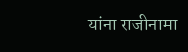यांना राजीनामा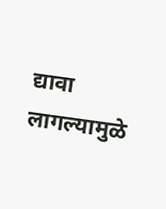द्यावा लागल्यामुळे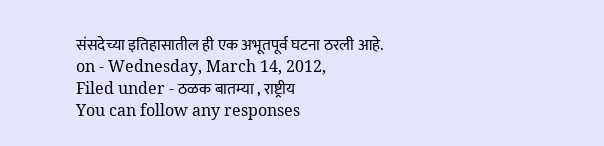संसदेच्या इतिहासातील ही एक अभूतपूर्व घटना ठरली आहे.
on - Wednesday, March 14, 2012,
Filed under - ठळक बातम्या , राष्ट्रीय
You can follow any responses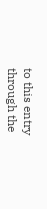to this entry through the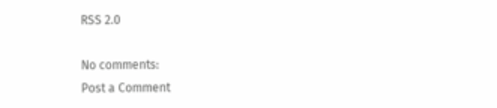RSS 2.0

No comments:
Post a Comment